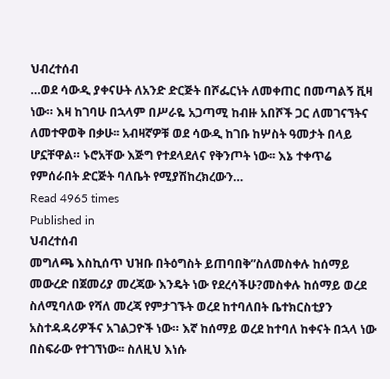ህብረተሰብ
…ወደ ሳውዲ ያቀናሁት ለአንድ ድርጅት በሾፌርነት ለመቀጠር በመጣልኝ ቪዛ ነው። እዛ ከገባሁ በኋላም በሥራዬ አጋጣሚ ከብዙ አበሾች ጋር ለመገናኘትና ለመተዋወቅ በቃሁ፡፡ አብዛኛዎቹ ወደ ሳውዲ ከገቡ ከሦስት ዓመታት በላይ ሆኗቸዋል። ኑሮአቸው እጅግ የተደላደለና የቅንጦት ነው፡፡ እኔ ተቀጥሬ የምሰራበት ድርጅት ባለቤት የሚያሽከረክረውን…
Read 4965 times
Published in
ህብረተሰብ
መግለጫ እስኪሰጥ ህዝቡ በትዕግስት ይጠባበቅ”ስለመስቀሉ ከሰማይ መውረድ በጀመሪያ መረጃው እንዴት ነው የደረሳችሁ?መስቀሉ ከሰማይ ወረደ ስለሚባለው የሻለ መረጃ የምታገኙት ወረደ ከተባለበት ቤተክርስቲያን አስተዳዳሪዎችና አገልጋዮች ነው። እኛ ከሰማይ ወረደ ከተባለ ከቀናት በኋላ ነው በስፍራው የተገኘነው፡፡ ስለዚህ እነሱ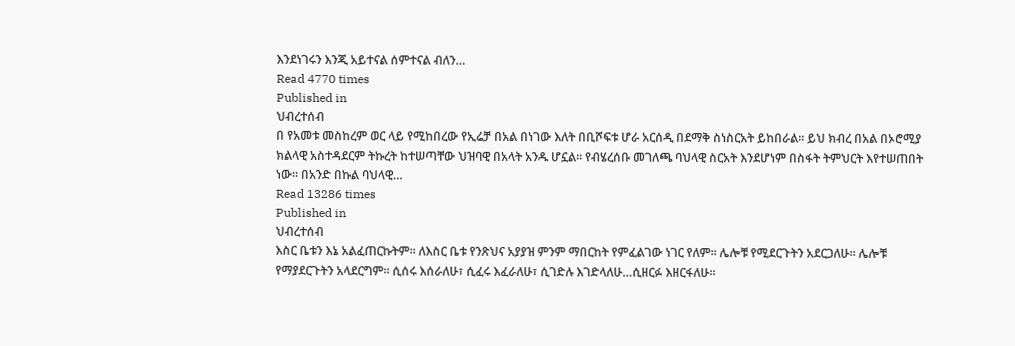እንደነገሩን እንጂ አይተናል ሰምተናል ብለን…
Read 4770 times
Published in
ህብረተሰብ
በ የአመቱ መስከረም ወር ላይ የሚከበረው የኢሬቻ በአል በነገው እለት በቢሾፍቱ ሆራ አርሰዲ በደማቅ ስነስርአት ይከበራል፡፡ ይህ ክብረ በአል በኦሮሚያ ክልላዊ አስተዳደርም ትኩረት ከተሠጣቸው ህዝባዊ በአላት አንዱ ሆኗል፡፡ የብሄረሰቡ መገለጫ ባህላዊ ስርአት እንደሆነም በስፋት ትምህርት እየተሠጠበት ነው፡፡ በአንድ በኩል ባህላዊ…
Read 13286 times
Published in
ህብረተሰብ
እስር ቤቱን እኔ አልፈጠርኩትም፡፡ ለእስር ቤቱ የንጽህና አያያዝ ምንም ማበርከት የምፈልገው ነገር የለም፡፡ ሌሎቹ የሚደርጉትን አደርጋለሁ፡፡ ሌሎቹ የማያደርጉትን አላደርግም። ሲሰሩ እሰራለሁ፣ ሲፈሩ እፈራለሁ፣ ሲገድሉ እገድላለሁ…ሲዘርፉ እዘርፋለሁ፡፡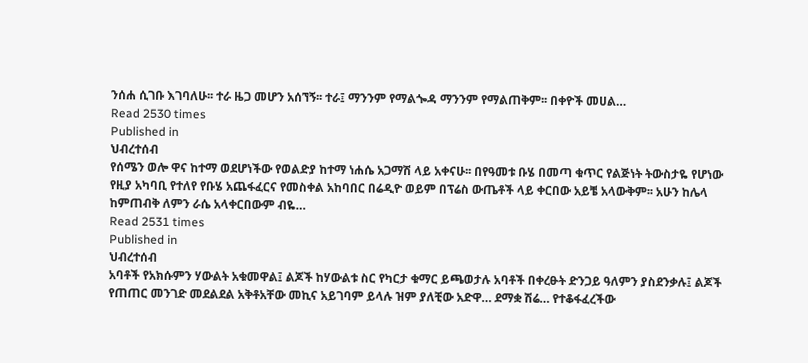ንሰሐ ሲገቡ እገባለሁ፡፡ ተራ ዜጋ መሆን አሰኘኝ፡፡ ተራ፤ ማንንም የማልጐዳ ማንንም የማልጠቅም፡፡ በቀዮች መሀል…
Read 2530 times
Published in
ህብረተሰብ
የሰሜን ወሎ ዋና ከተማ ወደሆነችው የወልድያ ከተማ ነሐሴ አጋማሽ ላይ አቀናሁ፡፡ በየዓመቱ ቡሄ በመጣ ቁጥር የልጅነት ትውስታዬ የሆነው የዚያ አካባቢ የተለየ የቡሄ አጨፋፈርና የመስቀል አከባበር በሬዲዮ ወይም በፕሬስ ውጤቶች ላይ ቀርበው አይቼ አላውቅም፡፡ አሁን ከሌላ ከምጠብቅ ለምን ራሴ አላቀርበውም ብዬ…
Read 2531 times
Published in
ህብረተሰብ
አባቶች የአክሱምን ሃውልት አቁመዋል፤ ልጆች ከሃውልቱ ስር የካርታ ቁማር ይጫወታሉ አባቶች በቀረፁት ድንጋይ ዓለምን ያስደንቃሉ፤ ልጆች የጠጠር መንገድ መደልደል አቅቶአቸው መኪና አይገባም ይላሉ ዝም ያለቺው አድዋ… ደማቋ ሽሬ… የተቆፋፈረችው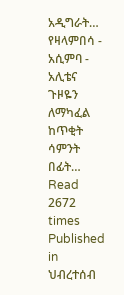አዲግራት… የዛላምበሳ - አሲምባ - አሊቴና ጉዞዬን ለማካፈል ከጥቂት ሳምንት በፊት…
Read 2672 times
Published in
ህብረተሰብ